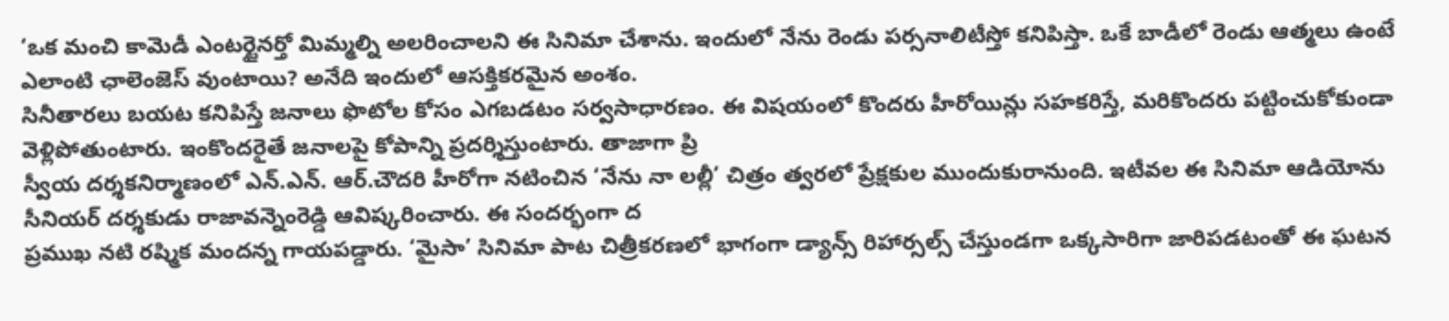‘ఒక మంచి కామెడీ ఎంటర్టైనర్తో మిమ్మల్ని అలరించాలని ఈ సినిమా చేశాను. ఇందులో నేను రెండు పర్సనాలిటీస్తో కనిపిస్తా. ఒకే బాడీలో రెండు ఆత్మలు ఉంటే ఎలాంటి ఛాలెంజెస్ వుంటాయి? అనేది ఇందులో ఆసక్తికరమైన అంశం.
సినీతారలు బయట కనిపిస్తే జనాలు ఫొటోల కోసం ఎగబడటం సర్వసాధారణం. ఈ విషయంలో కొందరు హీరోయిన్లు సహకరిస్తే, మరికొందరు పట్టించుకోకుండా వెళ్లిపోతుంటారు. ఇంకొందరైతే జనాలపై కోపాన్ని ప్రదర్శిస్తుంటారు. తాజాగా ప్రి
స్వీయ దర్శకనిర్మాణంలో ఎన్.ఎన్. ఆర్.చౌదరి హీరోగా నటించిన ‘నేను నా లల్లీ’ చిత్రం త్వరలో ప్రేక్షకుల ముందుకురానుంది. ఇటీవల ఈ సినిమా ఆడియోను సీనియర్ దర్శకుడు రాజావన్నెంరెడ్డి ఆవిష్కరించారు. ఈ సందర్భంగా ద
ప్రముఖ నటి రష్మిక మందన్న గాయపడ్డారు. ‘మైసా’ సినిమా పాట చిత్రీకరణలో భాగంగా డ్యాన్స్ రిహార్సల్స్ చేస్తుండగా ఒక్కసారిగా జారిపడటంతో ఈ ఘటన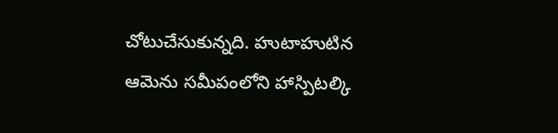చోటుచేసుకున్నది. హుటాహుటిన ఆమెను సమీపంలోని హాస్పిటల్కి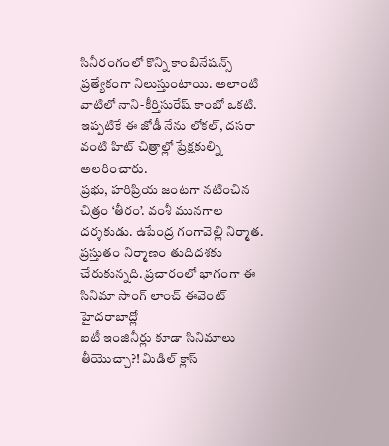సినీరంగంలో కొన్ని కాంబినేషన్స్ ప్రత్యేకంగా నిలుస్తుంటాయి. అలాంటి వాటిలో నాని-కీర్తిసురేష్ కాంబో ఒకటి. ఇప్పటికే ఈ జోడీ నేను లోకల్, దసరా వంటి హిట్ చిత్రాల్లో ప్రేక్షకుల్ని అలరించారు.
ప్రభు, హరిప్రియ జంటగా నటించిన చిత్రం ‘తీరం’. వంశీ మునగాల దర్శకుడు. ఉపేంద్ర గంగావెల్లి నిర్మాత. ప్రస్తుతం నిర్మాణం తుదిదశకు చేరుకున్నది. ప్రచారంలో భాగంగా ఈ సినిమా సాంగ్ లాంచ్ ఈవెంట్ హైదరాబాద్లో
ఐటీ ఇంజినీర్లు కూడా సినిమాలు తీయొచ్చా?! మిడిల్ క్లాస్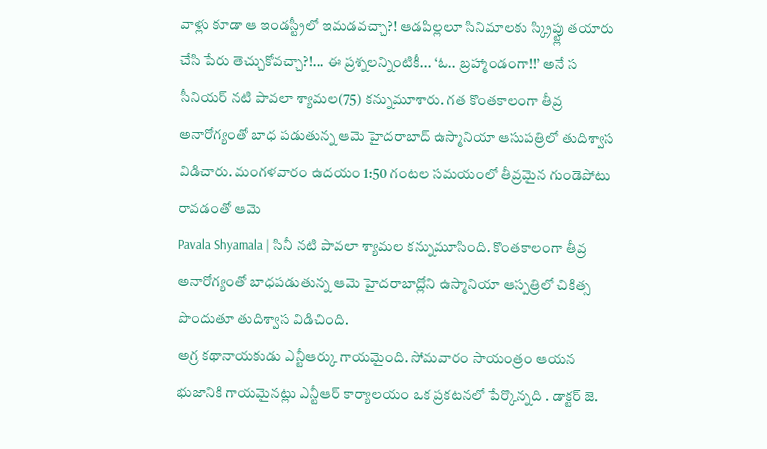వాళ్లు కూడా ఆ ఇండస్ట్రీలో ఇమడవచ్చా?! ఆడపిల్లలూ సినిమాలకు స్క్రిప్ట్లు తయారు చేసి పేరు తెచ్చుకోవచ్చా?!... ఈ ప్రశ్నలన్నింటికీ... ‘ఓ.. బ్రహ్మాండంగా!!’ అనే స
సీనియర్ నటి పావలా శ్యామల(75) కన్నుమూశారు. గత కొంతకాలంగా తీవ్ర అనారోగ్యంతో బాధ పడుతున్న ఆమె హైదరాబాద్ ఉస్మానియా ఆసుపత్రిలో తుదిశ్వాస విడిచారు. మంగళవారం ఉదయం 1:50 గంటల సమయంలో తీవ్రమైన గుండెపోటు రావడంతో ఆమె
Pavala Shyamala | సినీ నటి పావలా శ్యామల కన్నుమూసింది. కొంతకాలంగా తీవ్ర అనారోగ్యంతో బాధపడుతున్న ఆమె హైదరాబాద్లోని ఉస్మానియా ఆస్పత్రిలో చికిత్స పొందుతూ తుదిశ్వాస విడిచింది.
అగ్ర కథానాయకుడు ఎన్టీఆర్కు గాయమైంది. సోమవారం సాయంత్రం ఆయన భుజానికి గాయమైనట్లు ఎన్టీఆర్ కార్యాలయం ఒక ప్రకటనలో పేర్కొన్నది . డాక్టర్ జె.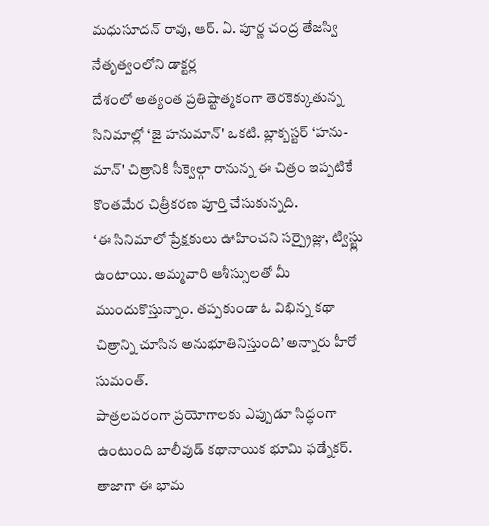మధుసూదన్ రావు, ఆర్. ఏ. పూర్ణ చంద్ర తేజస్వి నేతృత్వంలోని డాక్టర్ల
దేశంలో అత్యంత ప్రతిష్టాత్మకంగా తెరకెక్కుతున్న సినిమాల్లో ‘జై హనుమాన్' ఒకటి. బ్లాక్బస్టర్ ‘హను-మాన్' చిత్రానికి సీక్వెల్గా రానున్న ఈ చిత్రం ఇప్పటికే కొంతమేర చిత్రీకరణ పూర్తి చేసుకున్నది.
‘ఈ సినిమాలో ప్రేక్షకులు ఊహించని సర్ప్రైజ్లు, ట్విస్ట్లు ఉంటాయి. అమ్మవారి ఆశీస్సులతో మీ ముందుకొస్తున్నాం. తప్పకుండా ఓ విభిన్న కథా చిత్రాన్ని చూసిన అనుభూతినిస్తుంది’ అన్నారు హీరో సుమంత్.
పాత్రలపరంగా ప్రయోగాలకు ఎప్పుడూ సిద్ధంగా ఉంటుంది బాలీవుడ్ కథానాయిక భూమి ఫడ్నేకర్. తాజాగా ఈ భామ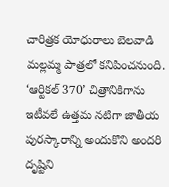చారిత్రక యోధురాలు బెలవాడి మల్లమ్మ పాత్రలో కనిపించనుంది.
‘ఆర్టికల్ 370’ చిత్రానికిగాను ఇటీవలే ఉత్తమ నటిగా జాతీయ పురస్కారాన్ని అందుకొని అందరి దృష్టిని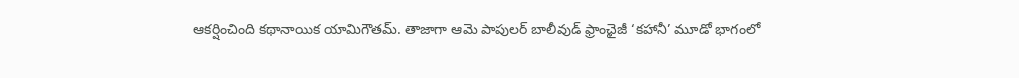ఆకర్షించింది కథానాయిక యామిగౌతమ్. తాజాగా ఆమె పాపులర్ బాలీవుడ్ ఫ్రాంఛైజీ ‘కహానీ’ మూడో భాగంలో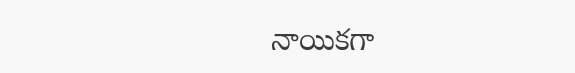నాయికగా